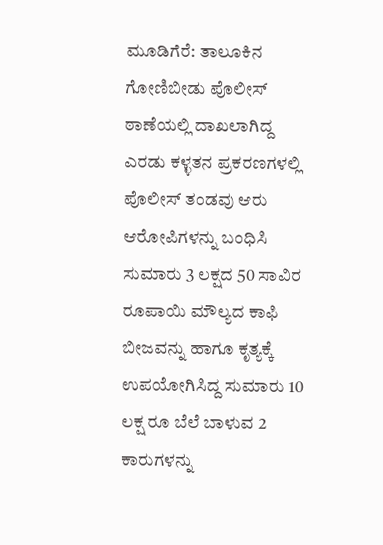ಮೂಡಿಗೆರೆ: ತಾಲೂಕಿನ ಗೋಣಿಬೀಡು ಪೊಲೀಸ್ ಠಾಣೆಯಲ್ಲಿ ದಾಖಲಾಗಿದ್ದ ಎರಡು ಕಳ್ಳತನ ಪ್ರಕರಣಗಳಲ್ಲಿ ಪೊಲೀಸ್ ತಂಡವು ಆರು ಆರೋಪಿಗಳನ್ನು ಬಂಧಿಸಿ ಸುಮಾರು 3 ಲಕ್ಷದ 50 ಸಾವಿರ ರೂಪಾಯಿ ಮೌಲ್ಯದ ಕಾಫಿ ಬೀಜವನ್ನು ಹಾಗೂ ಕೃತ್ಯಕ್ಕೆ ಉಪಯೋಗಿಸಿದ್ದ ಸುಮಾರು 10 ಲಕ್ಷ ರೂ ಬೆಲೆ ಬಾಳುವ 2 ಕಾರುಗಳನ್ನು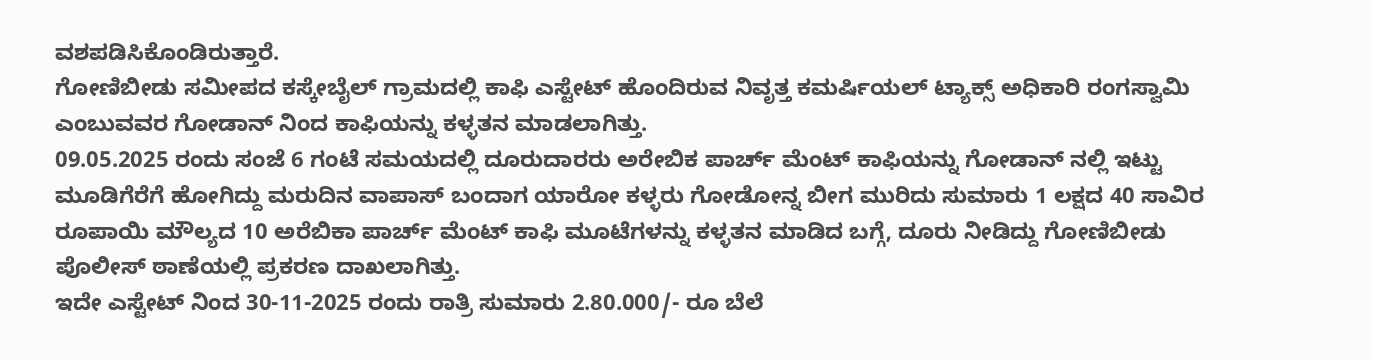ವಶಪಡಿಸಿಕೊಂಡಿರುತ್ತಾರೆ.
ಗೋಣಿಬೀಡು ಸಮೀಪದ ಕಸ್ಕೇಬೈಲ್ ಗ್ರಾಮದಲ್ಲಿ ಕಾಫಿ ಎಸ್ಟೇಟ್ ಹೊಂದಿರುವ ನಿವೃತ್ತ ಕಮರ್ಷಿಯಲ್ ಟ್ಯಾಕ್ಸ್ ಅಧಿಕಾರಿ ರಂಗಸ್ವಾಮಿ ಎಂಬುವವರ ಗೋಡಾನ್ ನಿಂದ ಕಾಫಿಯನ್ನು ಕಳ್ಳತನ ಮಾಡಲಾಗಿತ್ತು.
09.05.2025 ರಂದು ಸಂಜೆ 6 ಗಂಟೆ ಸಮಯದಲ್ಲಿ ದೂರುದಾರರು ಅರೇಬಿಕ ಪಾರ್ಚ್ ಮೆಂಟ್ ಕಾಫಿಯನ್ನು ಗೋಡಾನ್ ನಲ್ಲಿ ಇಟ್ಟು ಮೂಡಿಗೆರೆಗೆ ಹೋಗಿದ್ದು ಮರುದಿನ ವಾಪಾಸ್ ಬಂದಾಗ ಯಾರೋ ಕಳ್ಳರು ಗೋಡೋನ್ನ ಬೀಗ ಮುರಿದು ಸುಮಾರು 1 ಲಕ್ಷದ 40 ಸಾವಿರ ರೂಪಾಯಿ ಮೌಲ್ಯದ 10 ಅರೆಬಿಕಾ ಪಾರ್ಚ್ ಮೆಂಟ್ ಕಾಫಿ ಮೂಟೆಗಳನ್ನು ಕಳ್ಳತನ ಮಾಡಿದ ಬಗ್ಗೆ, ದೂರು ನೀಡಿದ್ದು ಗೋಣಿಬೀಡು ಪೊಲೀಸ್ ಠಾಣೆಯಲ್ಲಿ ಪ್ರಕರಣ ದಾಖಲಾಗಿತ್ತು.
ಇದೇ ಎಸ್ಟೇಟ್ ನಿಂದ 30-11-2025 ರಂದು ರಾತ್ರಿ ಸುಮಾರು 2.80.000/- ರೂ ಬೆಲೆ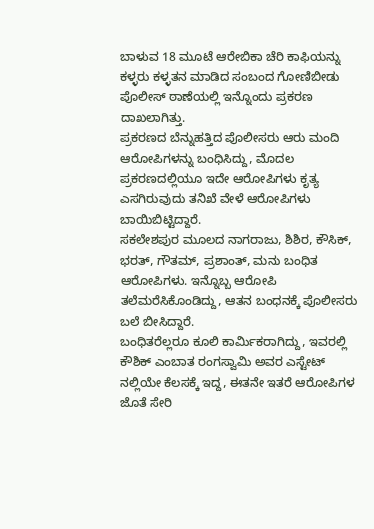ಬಾಳುವ 18 ಮೂಟೆ ಆರೇಬಿಕಾ ಚೆರಿ ಕಾಫಿಯನ್ನು ಕಳ್ಳರು ಕಳ್ಳತನ ಮಾಡಿದ ಸಂಬಂದ ಗೋಣಿಬೀಡು ಪೊಲೀಸ್ ಠಾಣೆಯಲ್ಲಿ ಇನ್ನೊಂದು ಪ್ರಕರಣ ದಾಖಲಾಗಿತ್ತು.
ಪ್ರಕರಣದ ಬೆನ್ನುಹತ್ತಿದ ಪೊಲೀಸರು ಆರು ಮಂದಿ ಆರೋಪಿಗಳನ್ನು ಬಂಧಿಸಿದ್ದು, ಮೊದಲ ಪ್ರಕರಣದಲ್ಲಿಯೂ ಇದೇ ಆರೋಪಿಗಳು ಕೃತ್ಯ ಎಸಗಿರುವುದು ತನಿಖೆ ವೇಳೆ ಆರೋಪಿಗಳು ಬಾಯಿಬಿಟ್ಟಿದ್ದಾರೆ.
ಸಕಲೇಶಪುರ ಮೂಲದ ನಾಗರಾಜು, ಶಿಶಿರ, ಕೌಸಿಕ್, ಭರತ್, ಗೌತಮ್, ಪ್ರಶಾಂತ್, ಮನು ಬಂಧಿತ ಆರೋಪಿಗಳು. ಇನ್ನೊಬ್ಬ ಆರೋಪಿ ತಲೆಮರೆಸಿಕೊಂಡಿದ್ದು, ಆತನ ಬಂಧನಕ್ಕೆ ಪೊಲೀಸರು ಬಲೆ ಬೀಸಿದ್ದಾರೆ.
ಬಂಧಿತರೆಲ್ಲರೂ ಕೂಲಿ ಕಾರ್ಮಿಕರಾಗಿದ್ದು, ಇವರಲ್ಲಿ ಕೌಶಿಕ್ ಎಂಬಾತ ರಂಗಸ್ವಾಮಿ ಅವರ ಎಸ್ಟೇಟ್ ನಲ್ಲಿಯೇ ಕೆಲಸಕ್ಕೆ ಇದ್ದ, ಈತನೇ ಇತರೆ ಆರೋಪಿಗಳ ಜೊತೆ ಸೇರಿ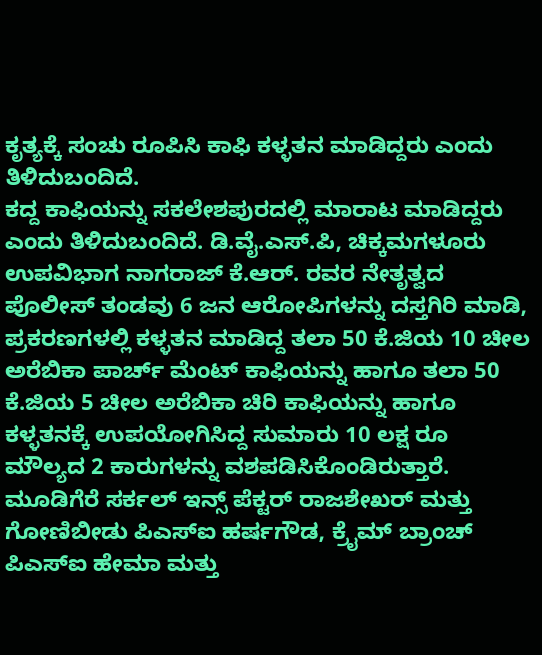ಕೃತ್ಯಕ್ಕೆ ಸಂಚು ರೂಪಿಸಿ ಕಾಫಿ ಕಳ್ಳತನ ಮಾಡಿದ್ದರು ಎಂದು ತಿಳಿದುಬಂದಿದೆ.
ಕದ್ದ ಕಾಫಿಯನ್ನು ಸಕಲೇಶಪುರದಲ್ಲಿ ಮಾರಾಟ ಮಾಡಿದ್ದರು ಎಂದು ತಿಳಿದುಬಂದಿದೆ. ಡಿ.ವೈ.ಎಸ್.ಪಿ, ಚಿಕ್ಕಮಗಳೂರು ಉಪವಿಭಾಗ ನಾಗರಾಜ್ ಕೆ.ಆರ್. ರವರ ನೇತೃತ್ವದ ಪೊಲೀಸ್ ತಂಡವು 6 ಜನ ಆರೋಪಿಗಳನ್ನು ದಸ್ತಗಿರಿ ಮಾಡಿ, ಪ್ರಕರಣಗಳಲ್ಲಿ ಕಳ್ಳತನ ಮಾಡಿದ್ದ ತಲಾ 50 ಕೆ.ಜಿಯ 10 ಚೀಲ ಅರೆಬಿಕಾ ಪಾರ್ಚ್ ಮೆಂಟ್ ಕಾಫಿಯನ್ನು ಹಾಗೂ ತಲಾ 50 ಕೆ.ಜಿಯ 5 ಚೀಲ ಅರೆಬಿಕಾ ಚಿರಿ ಕಾಫಿಯನ್ನು ಹಾಗೂ ಕಳ್ಳತನಕ್ಕೆ ಉಪಯೋಗಿಸಿದ್ದ ಸುಮಾರು 10 ಲಕ್ಷ ರೂ ಮೌಲ್ಯದ 2 ಕಾರುಗಳನ್ನು ವಶಪಡಿಸಿಕೊಂಡಿರುತ್ತಾರೆ.
ಮೂಡಿಗೆರೆ ಸರ್ಕಲ್ ಇನ್ಸ್ ಪೆಕ್ಟರ್ ರಾಜಶೇಖರ್ ಮತ್ತು ಗೋಣಿಬೀಡು ಪಿಎಸ್ಐ ಹರ್ಷಗೌಡ, ಕ್ರೈಮ್ ಬ್ರಾಂಚ್ ಪಿಎಸ್ಐ ಹೇಮಾ ಮತ್ತು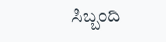ಸಿಬ್ಬಂದಿ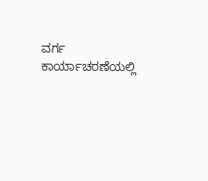ವರ್ಗ ಕಾರ್ಯಾಚರಣೆಯಲ್ಲಿ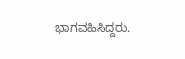ಭಾಗವಹಿಸಿದ್ದರು.